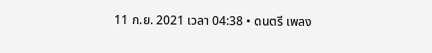11 ก.ย. 2021 เวลา 04:38 • ดนตรี เพลง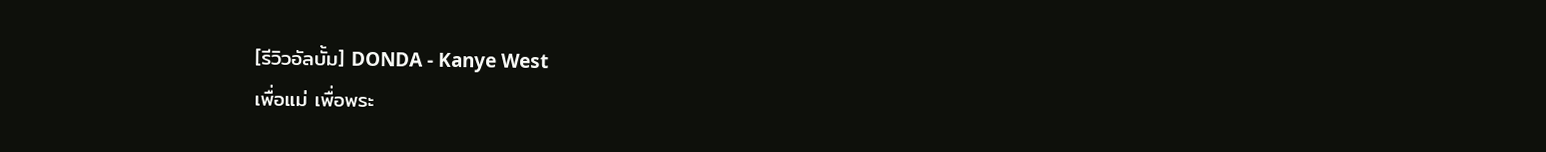[รีวิวอัลบั้ม] DONDA - Kanye West
เพื่อแม่ เพื่อพระ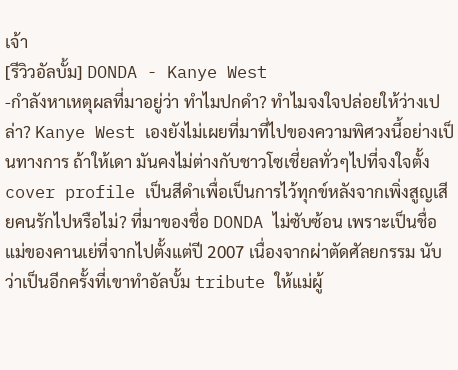เจ้า
[รีวิวอัลบั้ม] DONDA - Kanye West
-กำลังหาเหตุผลที่มาอยู่ว่า ทำไมปกดำ? ทำไมจงใจปล่อยให้ว่างเปล่า? Kanye West เองยังไม่เผยที่มาที่ไปของความพิศวงนี้อย่างเป็นทางการ ถ้าให้เดา มันคงไม่ต่างกับชาวโซเชี่ยลทั่วๆไปที่จงใจตั้ง cover profile เป็นสีดำเพื่อเป็นการไว้ทุกข์หลังจากเพิ่งสูญเสียคนรักไปหรือไม่? ที่มาของชื่อ DONDA ไม่ซับซ้อน เพราะเป็นชื่อแม่ของคานเย่ที่จากไปตั้งแต่ปี 2007 เนื่องจากผ่าตัดศัลยกรรม นับว่าเป็นอีกครั้งที่เขาทำอัลบั้ม tribute ให้แม่ผู้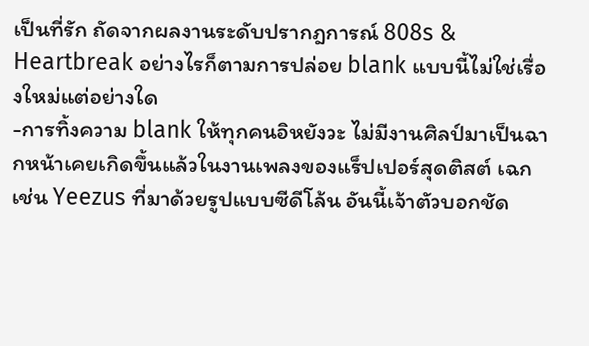เป็นที่รัก ถัดจากผลงานระดับปรากฎการณ์ 808s & Heartbreak อย่างไรก็ตามการปล่อย blank แบบนี้ไม่ใช่เรื่องใหม่แต่อย่างใด
-การทิ้งความ blank ให้ทุกคนอิหยังวะ ไม่มีงานศิลป์มาเป็นฉากหน้าเคยเกิดขึ้นแล้วในงานเพลงของแร็ปเปอร์สุดติสต์ เฉกเช่น Yeezus ที่มาด้วยรูปแบบซีดีโล้น อันนี้เจ้าตัวบอกชัด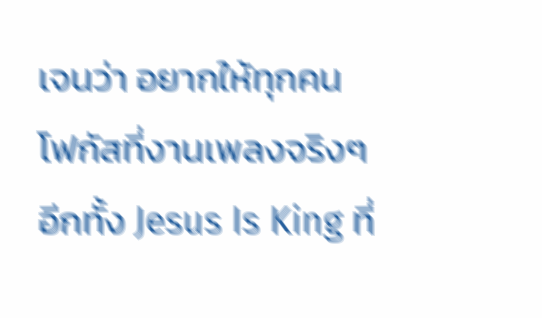เจนว่า อยากให้ทุกคนโฟกัสที่งานเพลงจริงๆ อีกทั้ง Jesus Is King ที่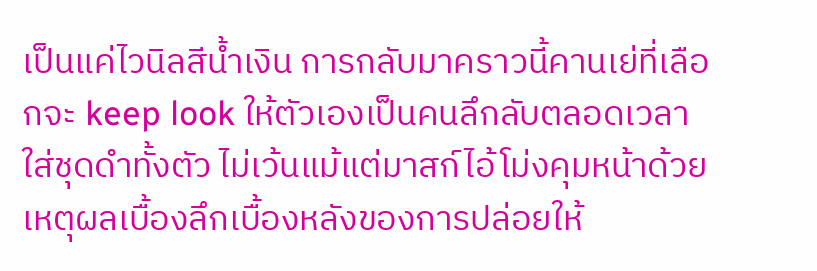เป็นแค่ไวนิลสีน้ำเงิน การกลับมาคราวนี้คานเย่ที่เลือกจะ keep look ให้ตัวเองเป็นคนลึกลับตลอดเวลา ใส่ชุดดำทั้งตัว ไม่เว้นแม้แต่มาสก์ไอ้โม่งคุมหน้าด้วย เหตุผลเบื้องลึกเบื้องหลังของการปล่อยให้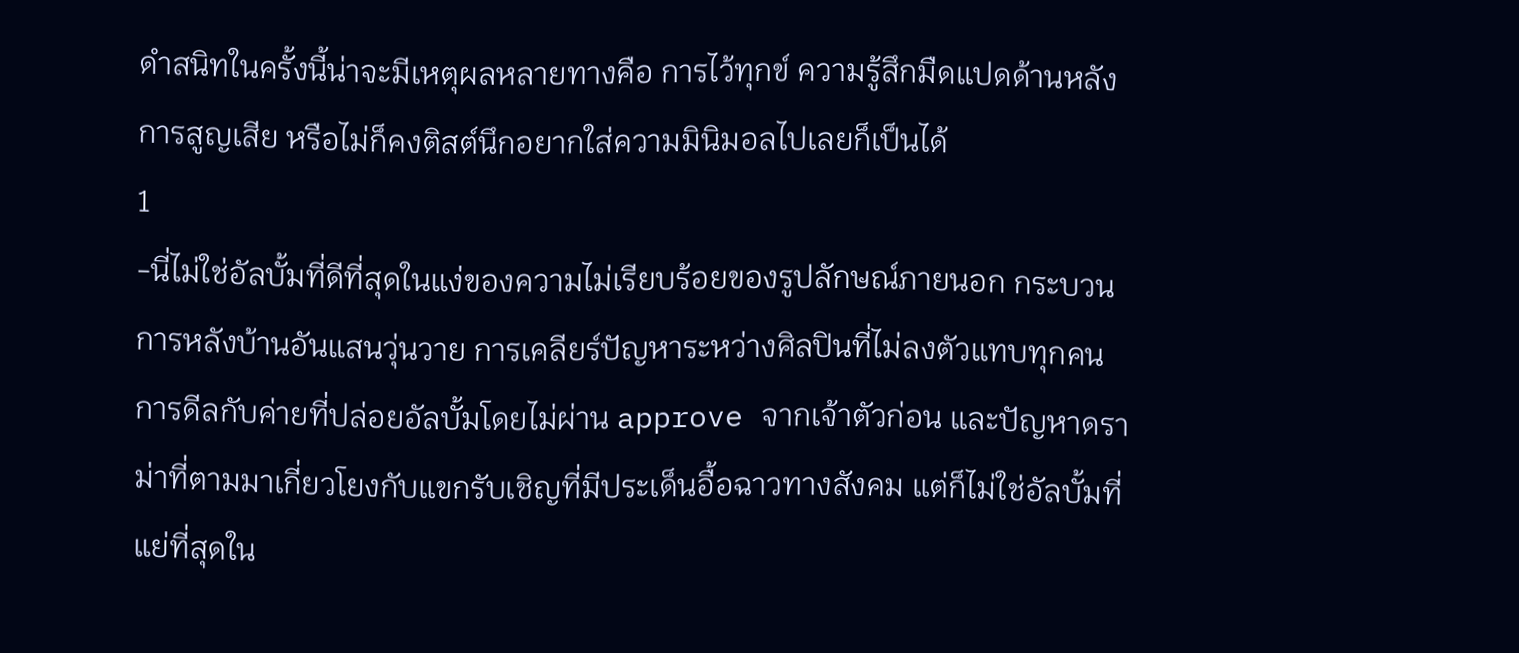ดำสนิทในครั้งนี้น่าจะมีเหตุผลหลายทางคือ การไว้ทุกข์ ความรู้สึกมืดแปดด้านหลังการสูญเสีย หรือไม่ก็คงติสต์นึกอยากใส่ความมินิมอลไปเลยก็เป็นได้
1
-นี่ไม่ใช่อัลบั้มที่ดีที่สุดในแง่ของความไม่เรียบร้อยของรูปลักษณ์ภายนอก กระบวนการหลังบ้านอันแสนวุ่นวาย การเคลียร์ปัญหาระหว่างศิลปินที่ไม่ลงตัวแทบทุกคน การดีลกับค่ายที่ปล่อยอัลบั้มโดยไม่ผ่าน approve จากเจ้าตัวก่อน และปัญหาดราม่าที่ตามมาเกี่ยวโยงกับแขกรับเชิญที่มีประเด็นอื้อฉาวทางสังคม แต่ก็ไม่ใช่อัลบั้มที่แย่ที่สุดใน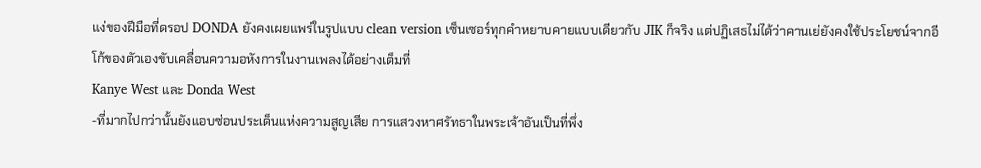แง่ของฝีมือที่ดรอป DONDA ยังคงเผยแพร่ในรูปแบบ clean version เซ็นเซอร์ทุกคำหยาบคายแบบเดียวกับ JIK ก็จริง แต่ปฏิเสธไม่ได้ว่าคานเย่ยังคงใช้ประโยชน์จากอีโก้ของตัวเองขับเคลื่อนความอหังการในงานเพลงได้อย่างเต็มที่
Kanye West และ Donda West
-ที่มากไปกว่านั้นยังแอบซ่อนประเด็นแห่งความสูญเสีย การแสวงหาศรัทธาในพระเจ้าอันเป็นที่พึ่ง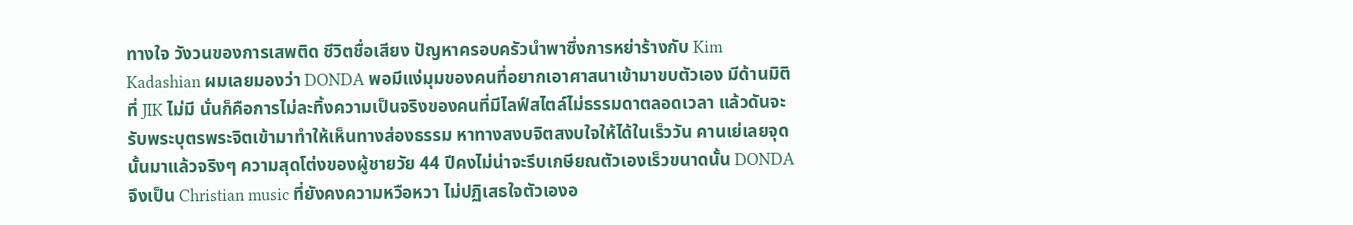ทางใจ วังวนของการเสพติด ชีวิตชื่อเสียง ปัญหาครอบครัวนำพาซึ่งการหย่าร้างกับ Kim Kadashian ผมเลยมองว่า DONDA พอมีแง่มุมของคนที่อยากเอาศาสนาเข้ามาขบตัวเอง มีด้านมิติที่ JIK ไม่มี นั่นก็คือการไม่ละทิ้งความเป็นจริงของคนที่มีไลฟ์สไตล์ไม่ธรรมดาตลอดเวลา แล้วดันจะรับพระบุตรพระจิตเข้ามาทำให้เห็นทางส่องธรรม หาทางสงบจิตสงบใจให้ได้ในเร็ววัน คานเย่เลยจุดนั้นมาแล้วจริงๆ ความสุดโต่งของผู้ชายวัย 44 ปีคงไม่น่าจะรีบเกษียณตัวเองเร็วขนาดนั้น DONDA จึงเป็น Christian music ที่ยังคงความหวือหวา ไม่ปฏิเสธใจตัวเองอ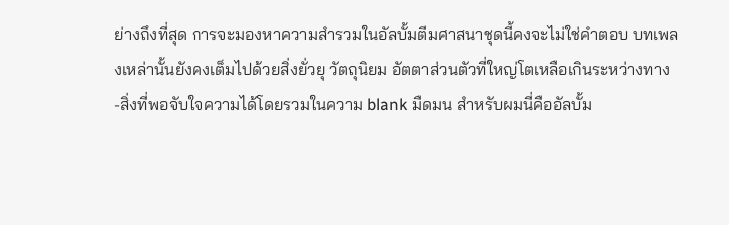ย่างถึงที่สุด การจะมองหาความสำรวมในอัลบั้มตีมศาสนาชุดนี้คงจะไม่ใช่คำตอบ บทเพลงเหล่านั้นยังคงเต็มไปด้วยสิ่งยั่วยุ วัตถุนิยม อัตตาส่วนตัวที่ใหญ่โตเหลือเกินระหว่างทาง
-สิ่งที่พอจับใจความได้โดยรวมในความ blank มืดมน สำหรับผมนี่คืออัลบั้ม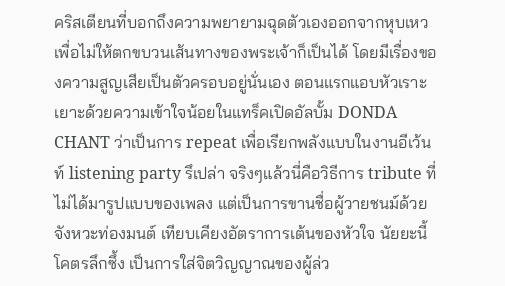คริสเตียนที่บอกถึงความพยายามฉุดตัวเองออกจากหุบเหวเพื่อไม่ให้ตกขบวนเส้นทางของพระเจ้าก็เป็นได้ โดยมีเรื่องของความสูญเสียเป็นตัวครอบอยู่นั่นเอง ตอนแรกแอบหัวเราะเยาะด้วยความเข้าใจน้อยในแทร็คเปิดอัลบั้ม DONDA CHANT ว่าเป็นการ repeat เพื่อเรียกพลังแบบในงานอีเว้นท์ listening party รึเปล่า จริงๆแล้วนี่คือวิธีการ tribute ที่ไม่ได้มารูปแบบของเพลง แต่เป็นการขานชื่อผู้วายชนม์ด้วยจังหวะท่องมนต์ เทียบเคียงอัตราการเต้นของหัวใจ นัยยะนี้โคตรลึกซึ้ง เป็นการใส่จิตวิญญาณของผู้ล่ว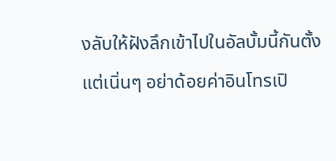งลับให้ฝังลึกเข้าไปในอัลบั้มนี้กันตั้งแต่เนิ่นๆ อย่าด้อยค่าอินโทรเปิ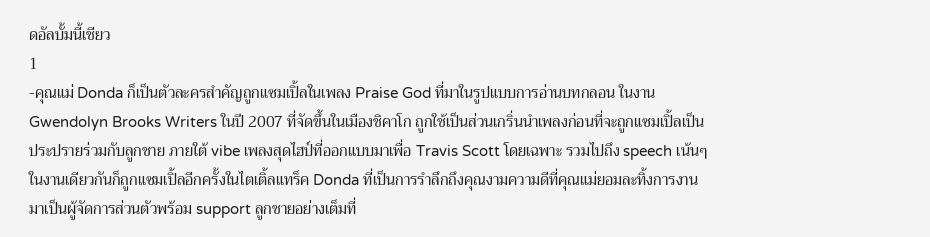ดอัลบั้มนี้เชียว
1
-คุณแม่ Donda ก็เป็นตัวละครสำคัญถูกแซมเปิ้ลในเพลง Praise God ที่มาในรูปแบบการอ่านบทกลอน ในงาน Gwendolyn Brooks Writers ในปี 2007 ที่จัดขึ้นในเมืองชิคาโก ถูกใช้เป็นส่วนเกริ่นนำเพลงก่อนที่จะถูกแซมเปิ้ลเป็นประปรายร่วมกับลูกชาย ภายใต้ vibe เพลงสุดไฮป์ที่ออกแบบมาเพื่อ Travis Scott โดยเฉพาะ รวมไปถึง speech เน้นๆในงานเดียวกันก็ถูกแซมเปิ้ลอีกครั้งในไตเติ้ลแทร็ค Donda ที่เป็นการรำลึกถึงคุณงามความดีที่คุณแม่ยอมละทิ้งการงานมาเป็นผู้จัดการส่วนตัวพร้อม support ลูกชายอย่างเต็มที่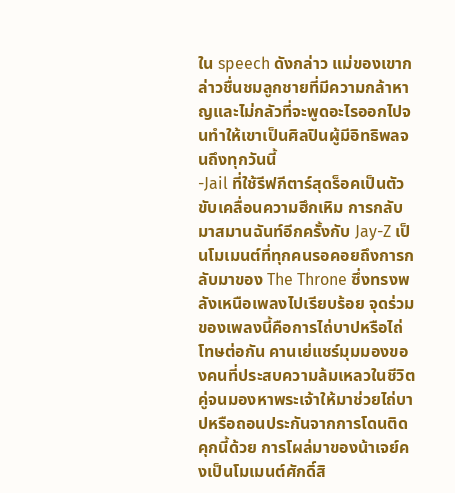ใน speech ดังกล่าว แม่ของเขากล่าวชื่นชมลูกชายที่มีความกล้าหาญและไม่กลัวที่จะพูดอะไรออกไปจนทำให้เขาเป็นศิลปินผู้มีอิทธิพลจนถึงทุกวันนี้
-Jail ที่ใช้รีฟกีตาร์สุดร็อคเป็นตัวขับเคลื่อนความฮึกเหิม การกลับมาสมานฉันท์อีกครั้งกับ Jay-Z เป็นโมเมนต์ที่ทุกคนรอคอยถึงการกลับมาของ The Throne ซึ่งทรงพลังเหนือเพลงไปเรียบร้อย จุดร่วมของเพลงนี้คือการไถ่บาปหรือไถ่โทษต่อกัน คานเย่แชร์มุมมองของคนที่ประสบความล้มเหลวในชีวิตคู่จนมองหาพระเจ้าให้มาช่วยไถ่บาปหรือถอนประกันจากการโดนติดคุกนี้ด้วย การโผล่มาของน้าเจย์คงเป็นโมเมนต์ศักดิ์สิ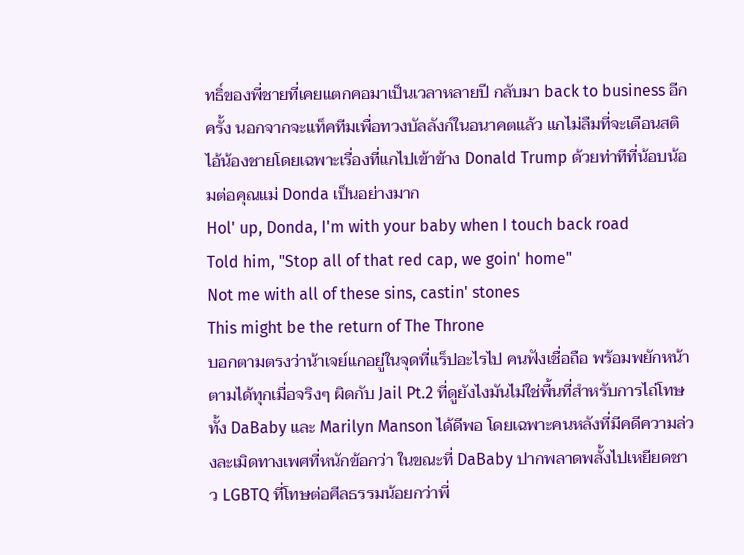ทธิ์ของพี่ชายที่เคยแตกคอมาเป็นเวลาหลายปี กลับมา back to business อีกครั้ง นอกจากจะแท็คทีมเพื่อทวงบัลลังก์ในอนาคตแล้ว แกไม่ลืมที่จะเตือนสติไอ้น้องชายโดยเฉพาะเรื่องที่แกไปเข้าข้าง Donald Trump ด้วยท่าทีที่น้อบน้อมต่อคุณแม่ Donda เป็นอย่างมาก
Hol' up, Donda, I'm with your baby when I touch back road
Told him, "Stop all of that red cap, we goin' home"
Not me with all of these sins, castin' stones
This might be the return of The Throne
บอกตามตรงว่าน้าเจย์แกอยู่ในจุดที่แร็ปอะไรไป คนฟังเชื่อถือ พร้อมพยักหน้าตามได้ทุกเมื่อจริงๆ ผิดกับ Jail Pt.2 ที่ดูยังไงมันไม่ใช่พื้นที่สำหรับการไถ่โทษทั้ง DaBaby และ Marilyn Manson ได้ดีพอ โดยเฉพาะคนหลังที่มีคดีความล่วงละเมิดทางเพศที่หนักข้อกว่า ในขณะที่ DaBaby ปากพลาดพลั้งไปเหยียดชาว LGBTQ ที่โทษต่อศีลธรรมน้อยกว่าพี่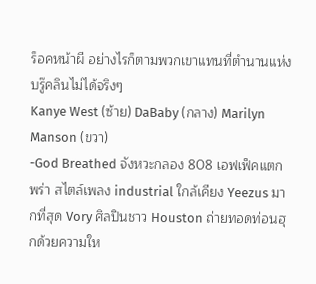ร็อคหน้าผี อย่างไรก็ตามพวกเขาแทนที่ตำนานแห่งบรู๊คลินไม่ได้จริงๆ
Kanye West (ซ้าย) DaBaby (กลาง) Marilyn Manson (ขวา)
-God Breathed จังหวะกลอง 808 เอฟเฟ็คแตกพร่า สไตล์เพลง industrial ใกล้เคียง Yeezus มากที่สุด Vory ศิลปินชาว Houston ถ่ายทอดท่อนฮุกด้วยความให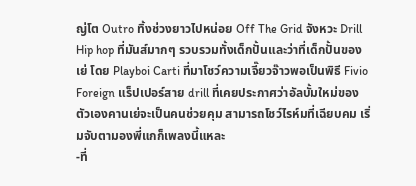ญ่โต Outro ทิ้งช่วงยาวไปหน่อย Off The Grid จังหวะ Drill Hip hop ที่มันส์มากๆ รวบรวมทั้งเด็กปั้นและว่าที่เด็กปั้นของเย่ โดย Playboi Carti ที่มาโชว์ความเจี๊ยวจ๊าวพอเป็นพิธี Fivio Foreign แร็ปเปอร์สาย drill ที่เคยประกาศว่าอัลบั้มใหม่ของตัวเองคานเย่จะเป็นคนช่วยคุม สามารถโชว์ไรห์มที่เฉียบคม เริ่มจับตามองพี่แกก็เพลงนี้แหละ
-ที่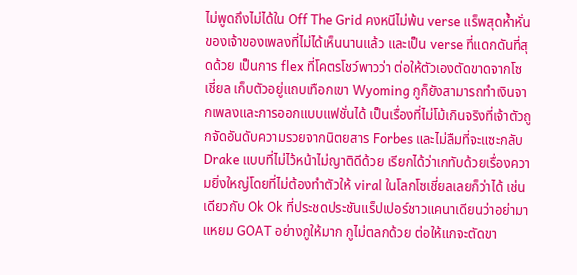ไม่พูดถึงไม่ได้ใน Off The Grid คงหนีไม่พ้น verse แร็พสุดห้ำหั่นของเจ้าของเพลงที่ไม่ได้เห็นนานแล้ว และเป็น verse ที่แดกดันที่สุดด้วย เป็นการ flex ที่โคตรโชว์พาวว่า ต่อให้ตัวเองตัดขาดจากโซเชี่ยล เก็บตัวอยู่แถบเทือกเขา Wyoming กูก็ยังสามารถทำเงินจากเพลงและการออกแบบแฟชั่นได้ เป็นเรื่องที่ไม่โม้เกินจริงที่เจ้าตัวถูกจัดอันดับความรวยจากนิตยสาร Forbes และไม่ลืมที่จะแซะกลับ Drake แบบที่ไม่ไว้หน้าไม่ญาติดีด้วย เรียกได้ว่าเกทับด้วยเรื่องความยิ่งใหญ่โดยที่ไม่ต้องทำตัวให้ viral ในโลกโซเชี่ยลเลยก็ว่าได้ เช่นเดียวกับ Ok Ok ที่ประชดประชันแร็ปเปอร์ชาวแคนาเดียนว่าอย่ามาแหยม GOAT อย่างกูให้มาก กูไม่ตลกด้วย ต่อให้แกจะตัดขา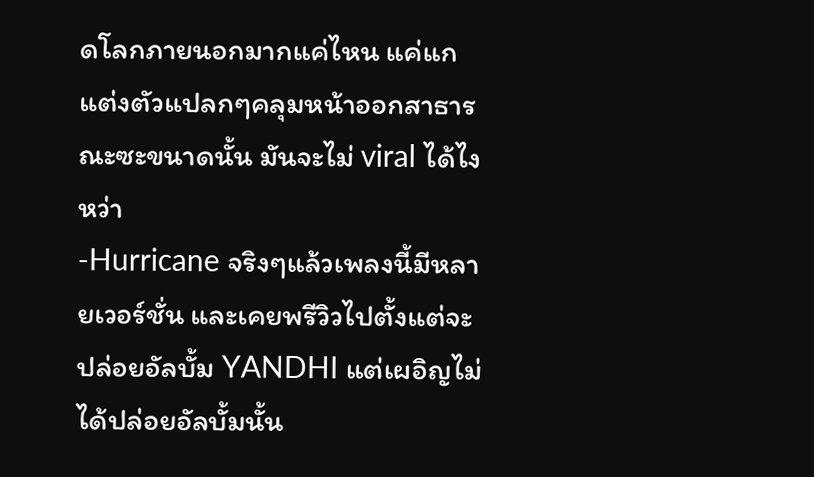ดโลกภายนอกมากแค่ไหน แค่แกแต่งตัวแปลกๆคลุมหน้าออกสาธารณะซะขนาดนั้น มันจะไม่ viral ได้ไงหว่า
-Hurricane จริงๆแล้วเพลงนี้มีหลายเวอร์ชั่น และเคยพรีวิวไปตั้งแต่จะปล่อยอัลบั้ม YANDHI แต่เผอิญไม่ได้ปล่อยอัลบั้มนั้น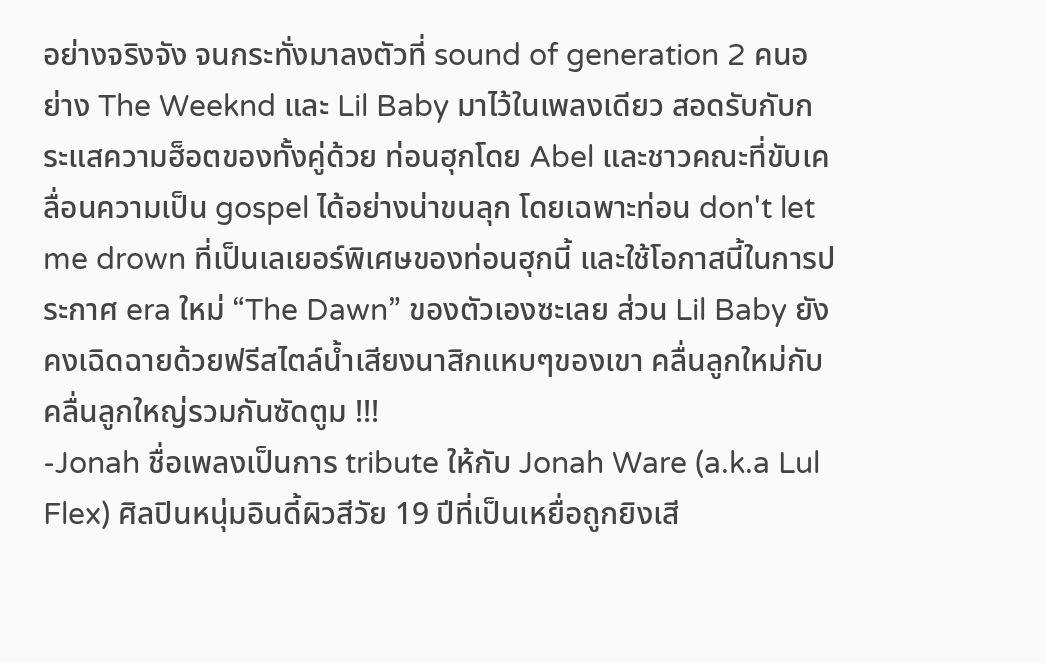อย่างจริงจัง จนกระทั่งมาลงตัวที่ sound of generation 2 คนอย่าง The Weeknd และ Lil Baby มาไว้ในเพลงเดียว สอดรับกับกระแสความฮ็อตของทั้งคู่ด้วย ท่อนฮุกโดย Abel และชาวคณะที่ขับเคลื่อนความเป็น gospel ได้อย่างน่าขนลุก โดยเฉพาะท่อน don't let me drown ที่เป็นเลเยอร์พิเศษของท่อนฮุกนี้ และใช้โอกาสนี้ในการประกาศ era ใหม่ “The Dawn” ของตัวเองซะเลย ส่วน Lil Baby ยังคงเฉิดฉายด้วยฟรีสไตล์น้ำเสียงนาสิกแหบๆของเขา คลื่นลูกใหม่กับคลื่นลูกใหญ่รวมกันซัดตูม !!!
-Jonah ชื่อเพลงเป็นการ tribute ให้กับ Jonah Ware (a.k.a Lul Flex) ศิลปินหนุ่มอินดี้ผิวสีวัย 19 ปีที่เป็นเหยื่อถูกยิงเสี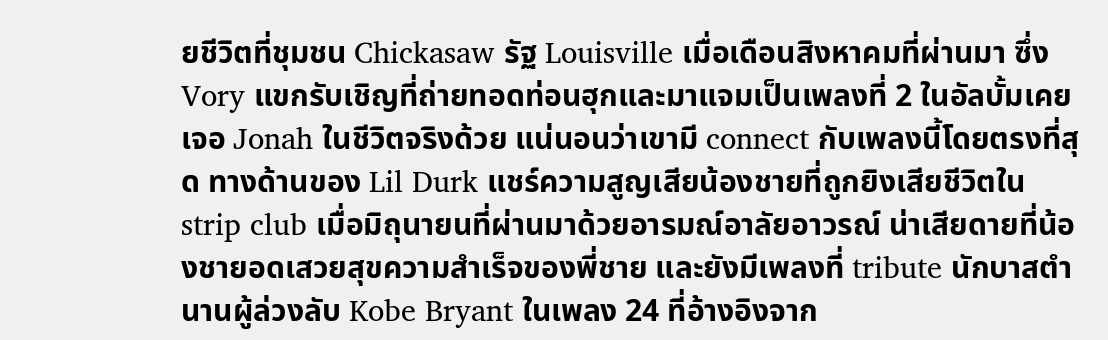ยชีวิตที่ชุมชน Chickasaw รัฐ Louisville เมื่อเดือนสิงหาคมที่ผ่านมา ซึ่ง Vory แขกรับเชิญที่ถ่ายทอดท่อนฮุกและมาแจมเป็นเพลงที่ 2 ในอัลบั้มเคยเจอ Jonah ในชีวิตจริงด้วย แน่นอนว่าเขามี connect กับเพลงนี้โดยตรงที่สุด ทางด้านของ Lil Durk แชร์ความสูญเสียน้องชายที่ถูกยิงเสียชีวิตใน strip club เมื่อมิถุนายนที่ผ่านมาด้วยอารมณ์อาลัยอาวรณ์ น่าเสียดายที่น้องชายอดเสวยสุขความสำเร็จของพี่ชาย และยังมีเพลงที่ tribute นักบาสตำนานผู้ล่วงลับ Kobe Bryant ในเพลง 24 ที่อ้างอิงจาก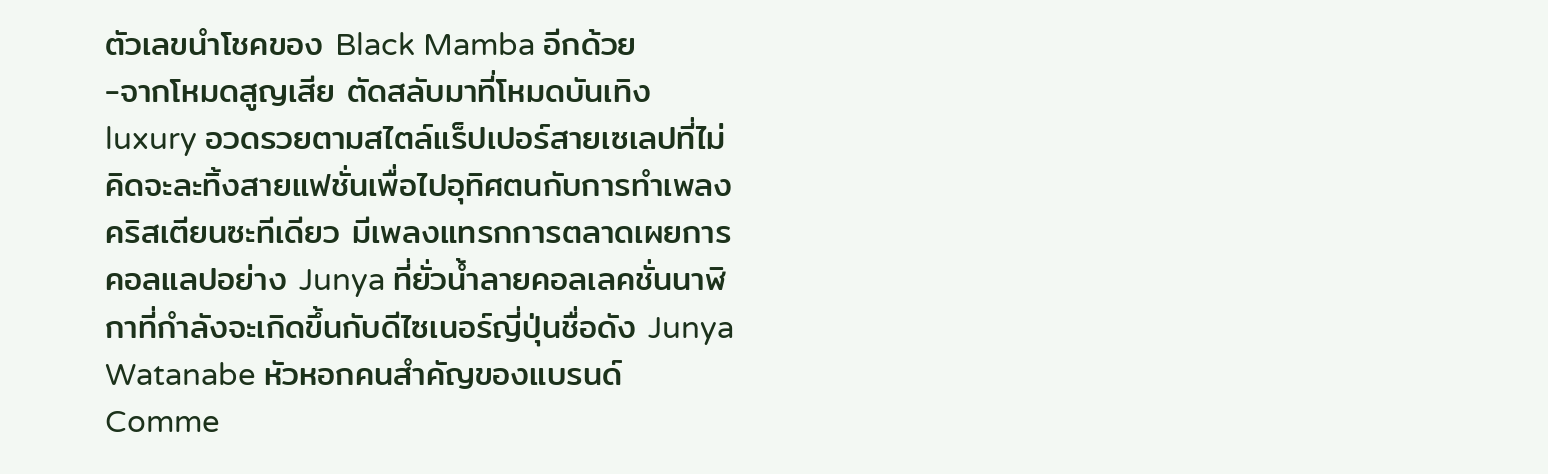ตัวเลขนำโชคของ Black Mamba อีกด้วย
-จากโหมดสูญเสีย ตัดสลับมาที่โหมดบันเทิง luxury อวดรวยตามสไตล์แร็ปเปอร์สายเซเลปที่ไม่คิดจะละทิ้งสายแฟชั่นเพื่อไปอุทิศตนกับการทำเพลงคริสเตียนซะทีเดียว มีเพลงแทรกการตลาดเผยการคอลแลปอย่าง Junya ที่ยั่วน้ำลายคอลเลคชั่นนาฬิกาที่กำลังจะเกิดขึ้นกับดีไซเนอร์ญี่ปุ่นชื่อดัง Junya Watanabe หัวหอกคนสำคัญของแบรนด์ Comme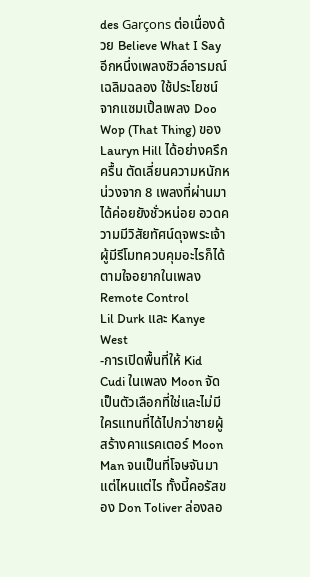des Garçons ต่อเนื่องด้วย Believe What I Say อีกหนึ่งเพลงชิวล์อารมณ์เฉลิมฉลอง ใช้ประโยชน์จากแซมเปิ้ลเพลง Doo Wop (That Thing) ของ Lauryn Hill ได้อย่างครึกครื้น ตัดเลี่ยนความหนักหน่วงจาก 8 เพลงที่ผ่านมาได้ค่อยยังชั่วหน่อย อวดความมีวิสัยทัศน์ดุจพระเจ้าผู้มีรีโมทควบคุมอะไรก็ได้ตามใจอยากในเพลง Remote Control
Lil Durk และ Kanye West
-การเปิดพื้นที่ให้ Kid Cudi ในเพลง Moon จัดเป็นตัวเลือกที่ใช่และไม่มีใครแทนที่ได้ไปกว่าชายผู้สร้างคาแรคเตอร์ Moon Man จนเป็นที่โจษจันมาแต่ไหนแต่ไร ทั้งนี้คอรัสของ Don Toliver ล่องลอ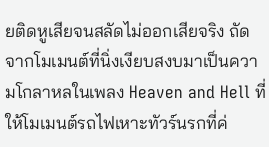ยติดหูเสียจนสลัดไม่ออกเสียจริง ถัดจากโมเมนต์ที่นิ่งเงียบสงบมาเป็นความโกลาหลในเพลง Heaven and Hell ที่ให้โมเมนต์รถไฟเหาะทัวร์นรกที่ค่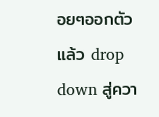อยๆออกตัวแล้ว drop down สู่ควา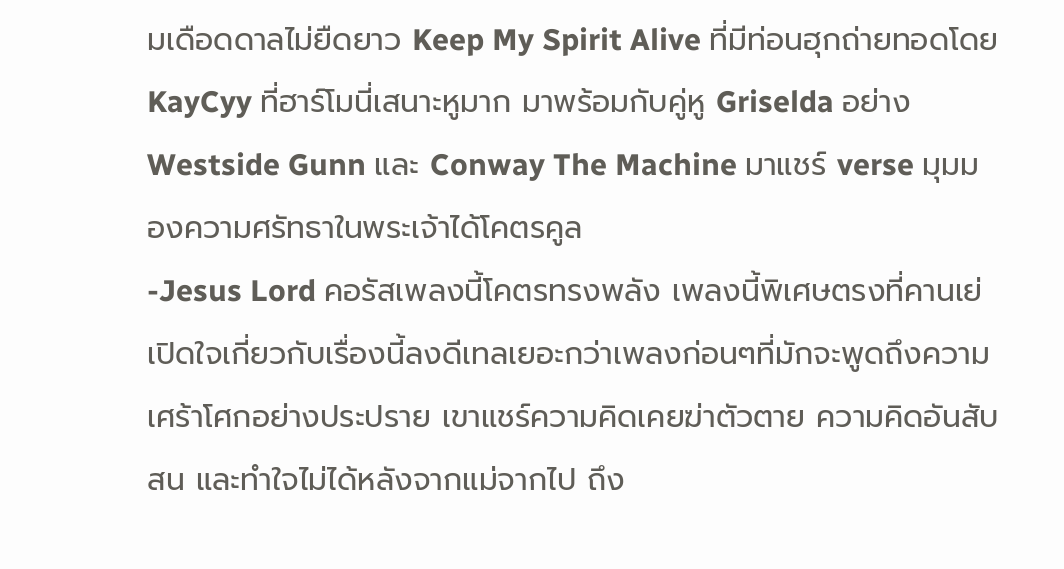มเดือดดาลไม่ยืดยาว Keep My Spirit Alive ที่มีท่อนฮุกถ่ายทอดโดย KayCyy ที่ฮาร์โมนี่เสนาะหูมาก มาพร้อมกับคู่หู Griselda อย่าง Westside Gunn และ Conway The Machine มาแชร์ verse มุมมองความศรัทธาในพระเจ้าได้โคตรคูล
-Jesus Lord คอรัสเพลงนี้โคตรทรงพลัง เพลงนี้พิเศษตรงที่คานเย่เปิดใจเกี่ยวกับเรื่องนี้ลงดีเทลเยอะกว่าเพลงก่อนๆที่มักจะพูดถึงความเศร้าโศกอย่างประปราย เขาแชร์ความคิดเคยฆ่าตัวตาย ความคิดอันสับสน และทำใจไม่ได้หลังจากแม่จากไป ถึง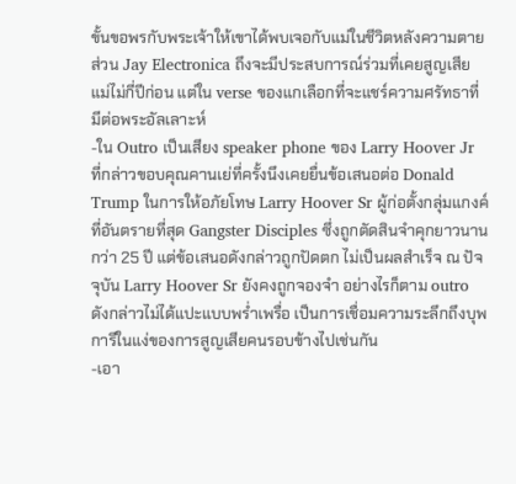ขั้นขอพรกับพระเจ้าให้เขาได้พบเจอกับแม่ในชีวิตหลังความตาย ส่วน Jay Electronica ถึงจะมีประสบการณ์ร่วมที่เคยสูญเสียแม่ไม่กี่ปีก่อน แต่ใน verse ของแกเลือกที่จะแชร์ความศรัทธาที่มีต่อพระอัลเลาะห์
-ใน Outro เป็นเสียง speaker phone ของ Larry Hoover Jr ที่กล่าวขอบคุณคานเย่ที่ครั้งนึงเคยยื่นข้อเสนอต่อ Donald Trump ในการให้อภัยโทษ Larry Hoover Sr ผู้ก่อตั้งกลุ่มแกงค์ที่อันตรายที่สุด Gangster Disciples ซึ่งถูกตัดสินจำคุกยาวนานกว่า 25 ปี แต่ข้อเสนอดังกล่าวถูกปัดตก ไม่เป็นผลสำเร็จ ณ ปัจจุบัน Larry Hoover Sr ยังคงถูกจองจำ อย่างไรก็ตาม outro ดังกล่าวไม่ได้แปะแบบพร่ำเพรื่อ เป็นการเชื่อมความระลึกถึงบุพการีในแง่ของการสูญเสียคนรอบข้างไปเช่นกัน
-เอา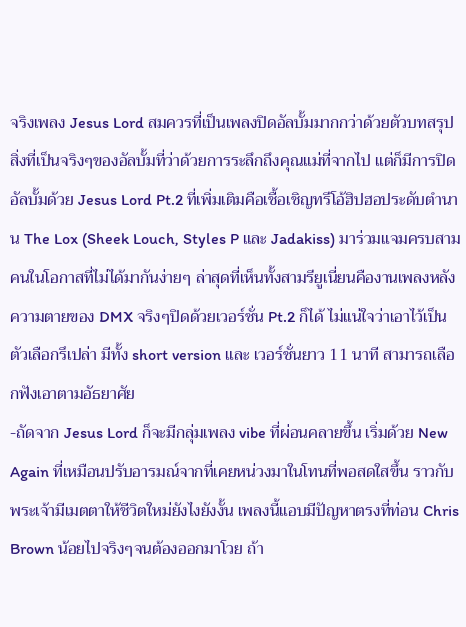จริงเพลง Jesus Lord สมควรที่เป็นเพลงปิดอัลบั้มมากกว่าด้วยตัวบทสรุปสิ่งที่เป็นจริงๆของอัลบั้มที่ว่าด้วยการระลึกถึงคุณแม่ที่จากไป แต่ก็มีการปิดอัลบั้มด้วย Jesus Lord Pt.2 ที่เพิ่มเติมคือเชื้อเชิญทรีโอ้ฮิปฮอประดับตำนาน The Lox (Sheek Louch, Styles P และ Jadakiss) มาร่วมแจมครบสามคนในโอกาสที่ไม่ได้มากันง่ายๆ ล่าสุดที่เห็นทั้งสามรียูเนี่ยนคืองานเพลงหลังความตายของ DMX จริงๆปิดด้วยเวอร์ชั่น Pt.2 ก็ได้ ไม่แน่ใจว่าเอาไว้เป็นตัวเลือกรึเปล่า มีทั้ง short version และ เวอร์ชั่นยาว 11 นาที สามารถเลือกฟังเอาตามอัธยาศัย
-ถัดจาก Jesus Lord ก็จะมีกลุ่มเพลง vibe ที่ผ่อนคลายขึ้น เริ่มด้วย New Again ที่เหมือนปรับอารมณ์จากที่เคยหน่วงมาในโทนที่พอสดใสขึ้น ราวกับพระเจ้ามีเมตตาให้ชีวิตใหม่ยังไงยังงั้น เพลงนี้แอบมีปัญหาตรงที่ท่อน Chris Brown น้อยไปจริงๆจนต้องออกมาโวย ถ้า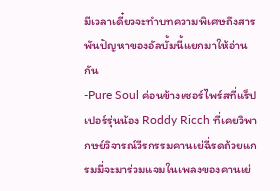มีเวลาเดี๋ยวจะทำบทความพิเศษถึงสารพันปัญหาของอัลบั้มนี้แยกมาให้อ่านกัน
-Pure Soul ค่อนข้างเซอร์ไพร์สที่แร็ปเปอร์รุ่นน้อง Roddy Ricch ที่เคยวิพากษย์วิจารณ์วีรกรรมคานเย่ฉี่รดถ้วยแกรมมี่จะมาร่วมแจมในเพลงของคานเย่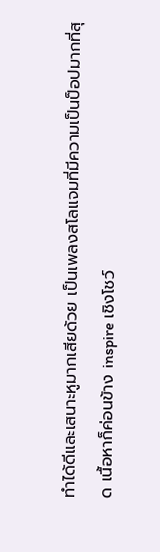ทำได้ดีและเสนาะหูมากเสียด้วย เป็นเพลงสโลแจมที่มีความเป็นป็อปมากที่สุด เนื้อหาก็ค่อนข้าง inspire เชิงโชว์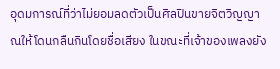อุดมการณ์ที่ว่าไม่ยอมลดตัวเป็นศิลปินขายจิตวิญญาณให้โดนกลืนกินโดยชื่อเสียง ในขณะที่เจ้าของเพลงยัง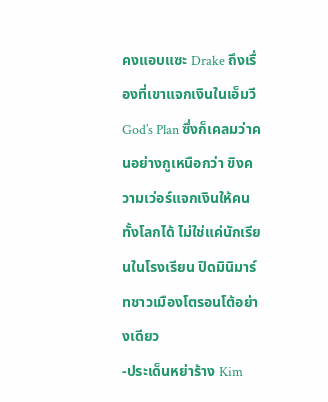คงแอบแซะ Drake ถึงเรื่องที่เขาแจกเงินในเอ็มวี God’s Plan ซึ่งก็เคลมว่าคนอย่างกูเหนือกว่า ขิงความเว่อร์แจกเงินให้คนทั้งโลกได้ ไม่ใช่แค่นักเรียนในโรงเรียน ปิดมินิมาร์ทชาวเมืองโตรอนโต้อย่างเดียว
-ประเด็นหย่าร้าง Kim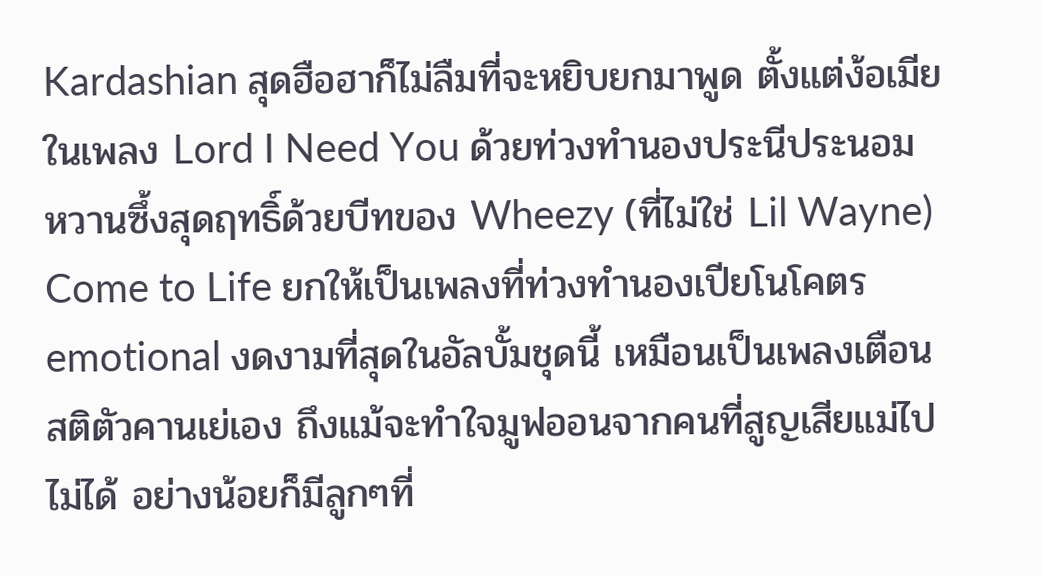Kardashian สุดฮือฮาก็ไม่ลืมที่จะหยิบยกมาพูด ตั้งแต่ง้อเมียในเพลง Lord I Need You ด้วยท่วงทำนองประนีประนอมหวานซึ้งสุดฤทธิ์ด้วยบีทของ Wheezy (ที่ไม่ใช่ Lil Wayne) Come to Life ยกให้เป็นเพลงที่ท่วงทำนองเปียโนโคตร emotional งดงามที่สุดในอัลบั้มชุดนี้ เหมือนเป็นเพลงเตือนสติตัวคานเย่เอง ถึงแม้จะทำใจมูฟออนจากคนที่สูญเสียแม่ไปไม่ได้ อย่างน้อยก็มีลูกๆที่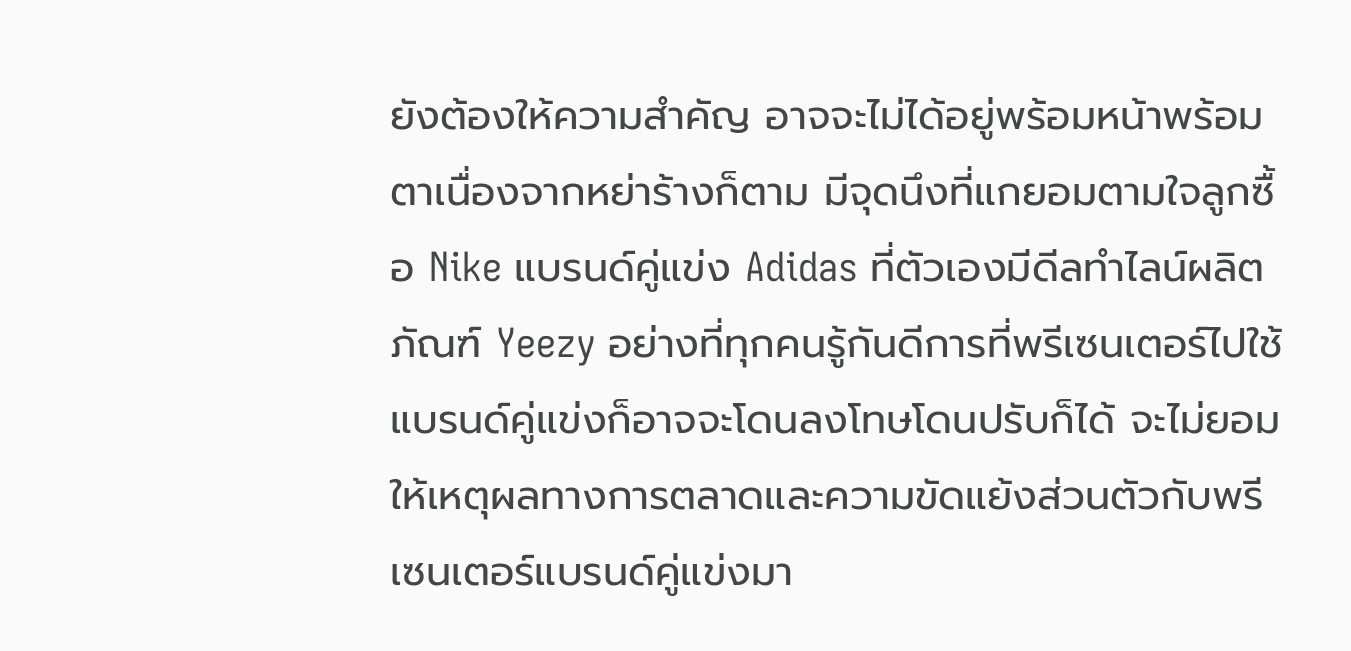ยังต้องให้ความสำคัญ อาจจะไม่ได้อยู่พร้อมหน้าพร้อมตาเนื่องจากหย่าร้างก็ตาม มีจุดนึงที่แกยอมตามใจลูกซื้อ Nike แบรนด์คู่แข่ง Adidas ที่ตัวเองมีดีลทำไลน์ผลิตภัณฑ์ Yeezy อย่างที่ทุกคนรู้กันดีการที่พรีเซนเตอร์ไปใช้แบรนด์คู่แข่งก็อาจจะโดนลงโทษโดนปรับก็ได้ จะไม่ยอมให้เหตุผลทางการตลาดและความขัดแย้งส่วนตัวกับพรีเซนเตอร์แบรนด์คู่แข่งมา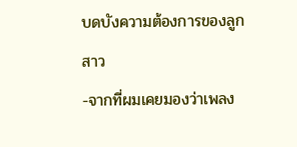บดบังความต้องการของลูกสาว
-จากที่ผมเคยมองว่าเพลง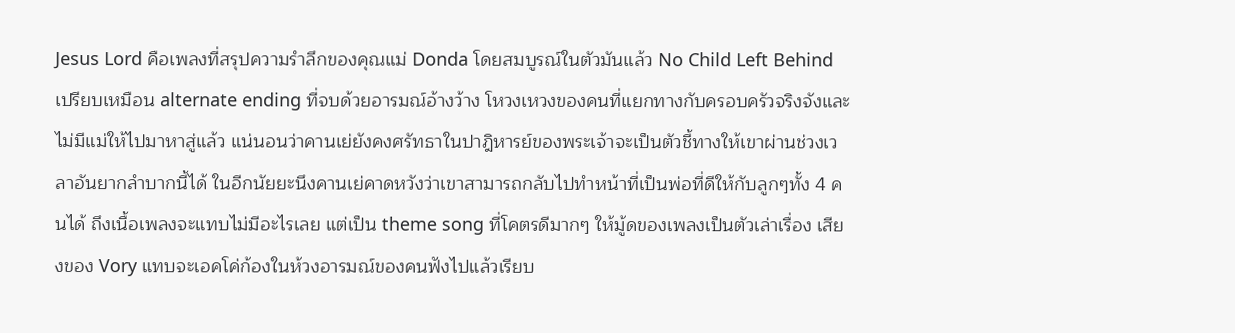Jesus Lord คือเพลงที่สรุปความรำลึกของคุณแม่ Donda โดยสมบูรณ์ในตัวมันแล้ว No Child Left Behind เปรียบเหมือน alternate ending ที่จบด้วยอารมณ์อ้างว้าง โหวงเหวงของคนที่แยกทางกับครอบครัวจริงจังและไม่มีแม่ให้ไปมาหาสู่แล้ว แน่นอนว่าคานเย่ยังคงศรัทธาในปาฎิหารย์ของพระเจ้าจะเป็นตัวชี้ทางให้เขาผ่านช่วงเวลาอันยากลำบากนี้ได้ ในอีกนัยยะนึงคานเย่คาดหวังว่าเขาสามารถกลับไปทำหน้าที่เป็นพ่อที่ดีให้กับลูกๆทั้ง 4 คนได้ ถึงเนื้อเพลงจะแทบไม่มีอะไรเลย แต่เป็น theme song ที่โคตรดีมากๆ ให้มู้ดของเพลงเป็นตัวเล่าเรื่อง เสียงของ Vory แทบจะเอคโค่ก้องในห้วงอารมณ์ของคนฟังไปแล้วเรียบ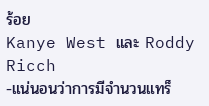ร้อย
Kanye West และ Roddy Ricch
-แน่นอนว่าการมีจำนวนแทร็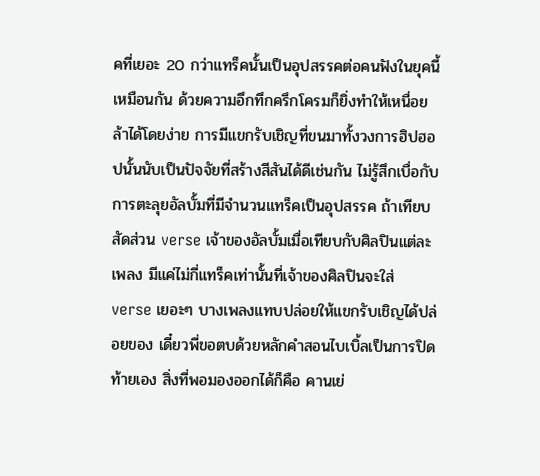คที่เยอะ 20 กว่าแทร็คนั้นเป็นอุปสรรคต่อคนฟังในยุคนี้เหมือนกัน ด้วยความอึกทึกครึกโครมก็ยิ่งทำให้เหนื่อยล้าได้โดยง่าย การมีแขกรับเชิญที่ขนมาทั้งวงการฮิปฮอปนั้นนับเป็นปัจจัยที่สร้างสีสันได้ดีเช่นกัน ไม่รู้สึกเบื่อกับการตะลุยอัลบั้มที่มีจำนวนแทร็คเป็นอุปสรรค ถ้าเทียบสัดส่วน verse เจ้าของอัลบั้มเมื่อเทียบกับศิลปินแต่ละเพลง มีแค่ไม่กี่แทร็คเท่านั้นที่เจ้าของศิลปินจะใส่ verse เยอะๆ บางเพลงแทบปล่อยให้แขกรับเชิญได้ปล่อยของ เดี๋ยวพี่ขอตบด้วยหลักคำสอนไบเบิ้ลเป็นการปิดท้ายเอง สิ่งที่พอมองออกได้ก็คือ คานเย่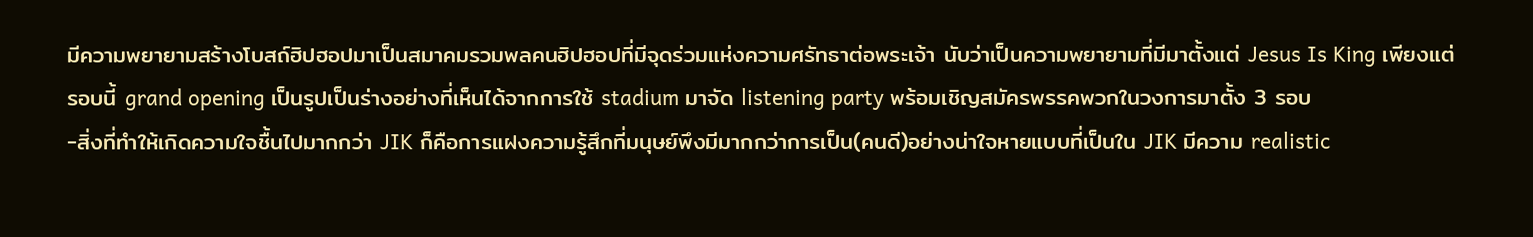มีความพยายามสร้างโบสถ์ฮิปฮอปมาเป็นสมาคมรวมพลคนฮิปฮอปที่มีจุดร่วมแห่งความศรัทธาต่อพระเจ้า นับว่าเป็นความพยายามที่มีมาตั้งแต่ Jesus Is King เพียงแต่รอบนี้ grand opening เป็นรูปเป็นร่างอย่างที่เห็นได้จากการใช้ stadium มาจัด listening party พร้อมเชิญสมัครพรรคพวกในวงการมาตั้ง 3 รอบ
-สิ่งที่ทำให้เกิดความใจชื้นไปมากกว่า JIK ก็คือการแฝงความรู้สึกที่มนุษย์พึงมีมากกว่าการเป็น(คนดี)อย่างน่าใจหายแบบที่เป็นใน JIK มีความ realistic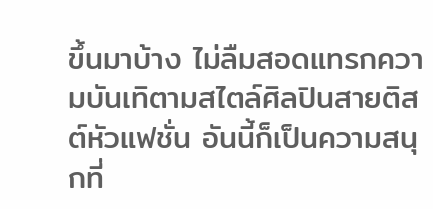ขึ้นมาบ้าง ไม่ลืมสอดแทรกความบันเทิตามสไตล์ศิลปินสายติสต์หัวแฟชั่น อันนี้ก็เป็นความสนุกที่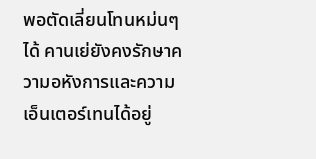พอตัดเลี่ยนโทนหม่นๆได้ คานเย่ยังคงรักษาความอหังการและความเอ็นเตอร์เทนได้อยู่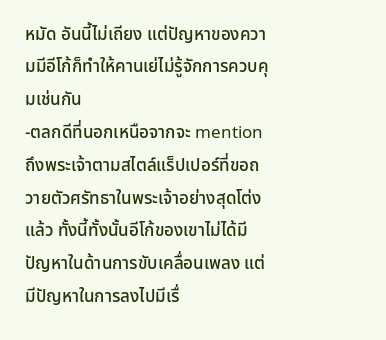หมัด อันนี้ไม่เถียง แต่ปัญหาของความมีอีโก้ก็ทำให้คานเย่ไม่รู้จักการควบคุมเช่นกัน
-ตลกดีที่นอกเหนือจากจะ mention ถึงพระเจ้าตามสไตล์แร็ปเปอร์ที่ขอถวายตัวศรัทธาในพระเจ้าอย่างสุดโต่งแล้ว ทั้งนี้ทั้งนั้นอีโก้ของเขาไม่ได้มีปัญหาในด้านการขับเคลื่อนเพลง แต่มีปัญหาในการลงไปมีเรื่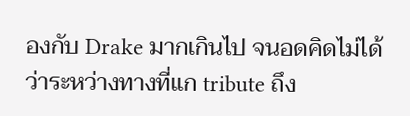องกับ Drake มากเกินไป จนอดคิดไม่ได้ว่าระหว่างทางที่แก tribute ถึง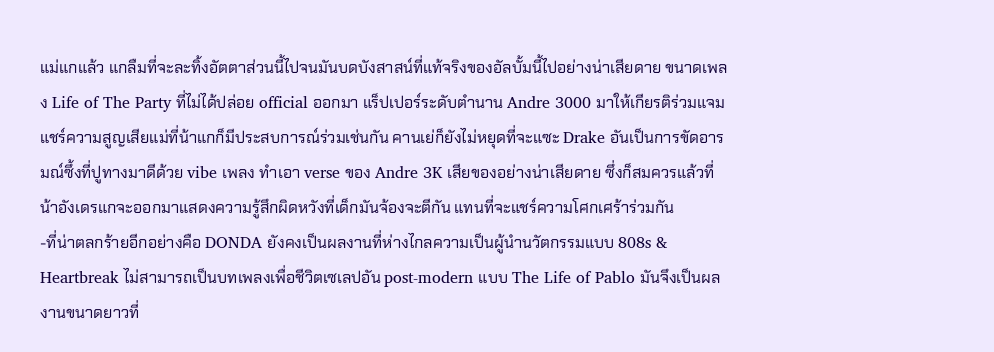แม่แกแล้ว แกลืมที่จะละทิ้งอัตตาส่วนนี้ไปจนมันบดบังสาสน์ที่แท้จริงของอัลบั้มนี้ไปอย่างน่าเสียดาย ขนาดเพลง Life of The Party ที่ไม่ได้ปล่อย official ออกมา แร็ปเปอร์ระดับตำนาน Andre 3000 มาให้เกียรติร่วมแจม แชร์ความสูญเสียแม่ที่น้าแกก็มีประสบการณ์ร่วมเช่นกัน คานเย่ก็ยังไม่หยุดที่จะแซะ Drake อันเป็นการขัดอารมณ์ซึ้งที่ปูทางมาดีด้วย vibe เพลง ทำเอา verse ของ Andre 3K เสียของอย่างน่าเสียดาย ซึ่งก็สมควรแล้วที่น้าอังเดรแกจะออกมาแสดงความรู้สึกผิดหวังที่เด็กมันจ้องจะตีกัน แทนที่จะแชร์ความโศกเศร้าร่วมกัน
-ที่น่าตลกร้ายอีกอย่างคือ DONDA ยังคงเป็นผลงานที่ห่างไกลความเป็นผู้นำนวัตกรรมแบบ 808s & Heartbreak ไม่สามารถเป็นบทเพลงเพื่อชีวิตเซเลปอัน post-modern แบบ The Life of Pablo มันจึงเป็นผลงานขนาดยาวที่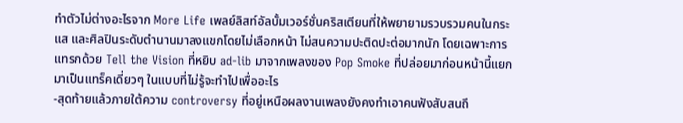ทำตัวไม่ต่างอะไรจาก More Life เพลย์ลิสท์อัลบั้มเวอร์ชั่นคริสเตียนที่ให้พยายามรวบรวมคนในกระแส และศิลปินระดับตำนานมาลงแขกโดยไม่เลือกหน้า ไม่สนความปะติดปะต่อมากนัก โดยเฉพาะการแทรกด้วย Tell the Vision ที่หยิบ ad-lib มาจากเพลงของ Pop Smoke ที่ปล่อยมาก่อนหน้านี้แยกมาเป็นแทร็คเดี่ยวๆ ในแบบที่ไม่รู้จะทำไปเพื่ออะไร
-สุดท้ายแล้วภายใต้ความ controversy ที่อยู่เหนือผลงานเพลงยังคงทำเอาคนฟังสับสนถึ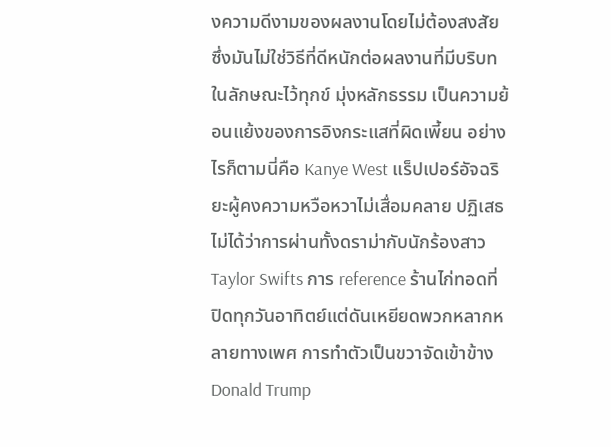งความดีงามของผลงานโดยไม่ต้องสงสัย ซึ่งมันไม่ใช่วิธีที่ดีหนักต่อผลงานที่มีบริบทในลักษณะไว้ทุกข์ มุ่งหลักธรรม เป็นความย้อนแย้งของการอิงกระแสที่ผิดเพี้ยน อย่างไรก็ตามนี่คือ Kanye West แร็ปเปอร์อัจฉริยะผู้คงความหวือหวาไม่เสื่อมคลาย ปฏิเสธไม่ได้ว่าการผ่านทั้งดราม่ากับนักร้องสาว Taylor Swifts การ reference ร้านไก่ทอดที่ปิดทุกวันอาทิตย์แต่ดันเหยียดพวกหลากหลายทางเพศ การทำตัวเป็นขวาจัดเข้าข้าง Donald Trump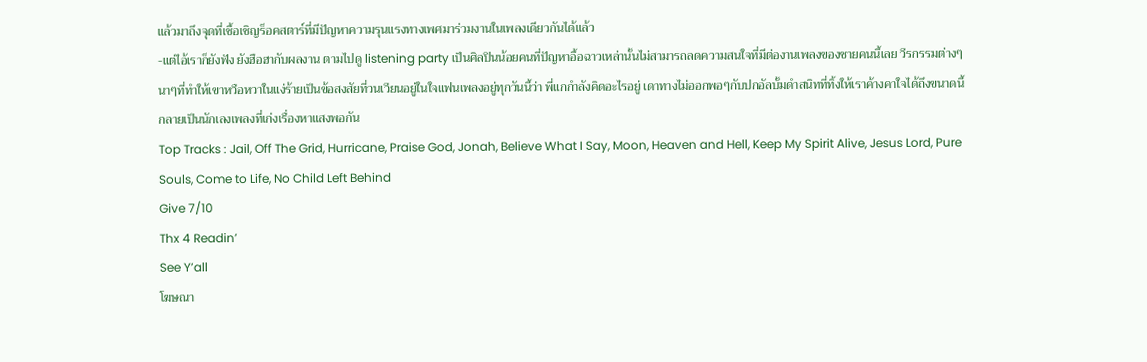แล้วมาถึงจุดที่เชื้อเชิญร็อคสตาร์ที่มีปัญหาความรุนแรงทางเพศมาร่วมงานในเพลงเดียวกันได้แล้ว
-แต่ไอ้เราก็ยังฟัง ยังฮือฮากับผลงาน ตามไปดู listening party เป็นศิลปินน้อยคนที่ปัญหาอื้อฉาวเหล่านั้นไม่สามารถลดความสนใจที่มีต่องานเพลงของชายคนนี้เลย วีรกรรมต่างๆนาๆที่ทำให้เขาหวือหวาในแง่ร้ายเป็นข้อสงสัยที่วนเวียนอยู่ในใจแฟนเพลงอยู่ทุกวันนี้ว่า พี่แกกำลังคิดอะไรอยู่ เดาทางไม่ออกพอๆกับปกอัลบั้มดำสนิทที่ทิ้งให้เราค้างคาใจได้ถึงขนาดนี้
กลายเป็นนักเลงเพลงที่เก่งเรื่องหาแสงพอกัน
Top Tracks : Jail, Off The Grid, Hurricane, Praise God, Jonah, Believe What I Say, Moon, Heaven and Hell, Keep My Spirit Alive, Jesus Lord, Pure Souls, Come to Life, No Child Left Behind
Give 7/10
Thx 4 Readin’
See Y’all
โฆษณา